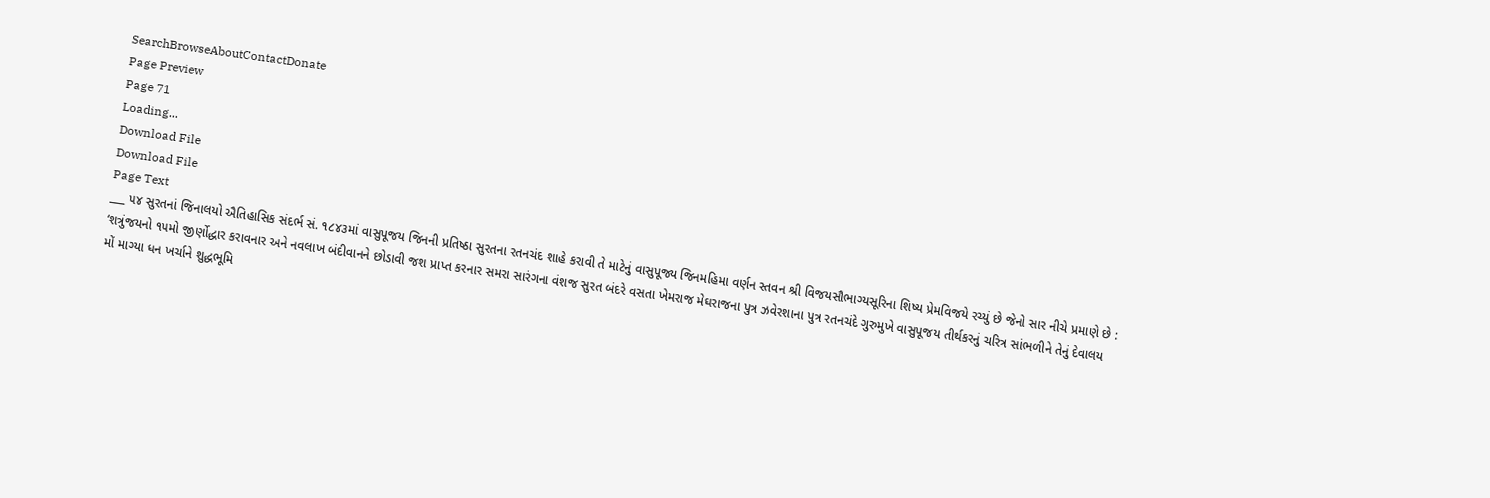SearchBrowseAboutContactDonate
Page Preview
Page 71
Loading...
Download File
Download File
Page Text
___ ૫૪ સુરતનાં જિનાલયો ઐતિહાસિક સંદર્ભ સં. ૧૮૪૩માં વાસુપૂજય જિનની પ્રતિષ્ઠા સુરતના રતનચંદ શાહે કરાવી તે માટેનું વાસુપૂજ્ય જિનમહિમા વર્ણન સ્તવન શ્રી વિજયસૌભાગ્યસૂરિના શિષ્ય પ્રેમવિજયે રચ્યું છે જેનો સાર નીચે પ્રમાણે છે : ‘શત્રુંજયનો ૧૫મો જીર્ણોદ્ધાર કરાવનાર અને નવલાખ બંદીવાનને છોડાવી જશ પ્રાપ્ત કરનાર સમરા સારંગના વંશજ સુરત બંદરે વસતા ખેમરાજ મેઘરાજના પુત્ર ઝવેરશાના પુત્ર રતનચંદે ગુરુમુખે વાસુપૂજય તીર્થકરનું ચરિત્ર સાંભળીને તેનું દેવાલય મોં માગ્યા ધન ખર્ચાને શુદ્ધભૂમિ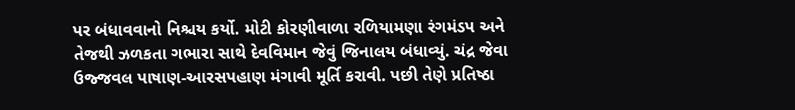પર બંધાવવાનો નિશ્ચય કર્યો. મોટી કોરણીવાળા રળિયામણા રંગમંડપ અને તેજથી ઝળકતા ગભારા સાથે દેવવિમાન જેવું જિનાલય બંધાવ્યું. ચંદ્ર જેવા ઉજ્જવલ પાષાણ-આરસપહાણ મંગાવી મૂર્તિ કરાવી. પછી તેણે પ્રતિષ્ઠા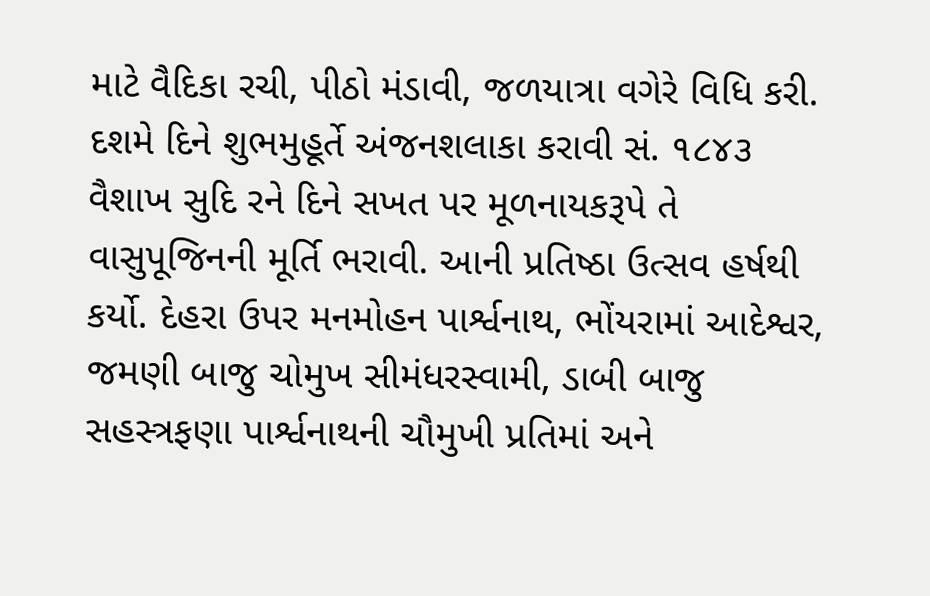માટે વૈદિકા રચી, પીઠો મંડાવી, જળયાત્રા વગેરે વિધિ કરી. દશમે દિને શુભમુહૂર્તે અંજનશલાકા કરાવી સં. ૧૮૪૩ વૈશાખ સુદિ રને દિને સખત પર મૂળનાયકરૂપે તે વાસુપૂજિનની મૂર્તિ ભરાવી. આની પ્રતિષ્ઠા ઉત્સવ હર્ષથી કર્યો. દેહરા ઉપર મનમોહન પાર્શ્વનાથ, ભોંયરામાં આદેશ્વર, જમણી બાજુ ચોમુખ સીમંધરસ્વામી, ડાબી બાજુ સહસ્ત્રફણા પાર્શ્વનાથની ચૌમુખી પ્રતિમાં અને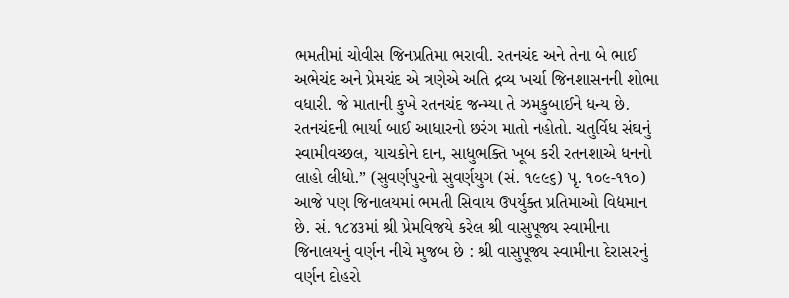ભમતીમાં ચોવીસ જિનપ્રતિમા ભરાવી. રતનચંદ અને તેના બે ભાઈ અભેચંદ અને પ્રેમચંદ એ ત્રણેએ અતિ દ્રવ્ય ખર્ચા જિનશાસનની શોભા વધારી. જે માતાની કુખે રતનચંદ જન્મ્યા તે ઝમકુબાઈને ધન્ય છે. રતનચંદની ભાર્યા બાઈ આધારનો છરંગ માતો નહોતો. ચતુર્વિધ સંઘનું સ્વામીવચ્છલ, યાચકોને દાન, સાધુભક્તિ ખૂબ કરી રતનશાએ ધનનો લાહો લીધો.” (સુવર્ણપુરનો સુવર્ણયુગ (સં. ૧૯૯૬) પૃ. ૧૦૯-૧૧૦) આજે પણ જિનાલયમાં ભમતી સિવાય ઉપર્યુક્ત પ્રતિમાઓ વિદ્યમાન છે. સં. ૧૮૪૩માં શ્રી પ્રેમવિજયે કરેલ શ્રી વાસુપૂજ્ય સ્વામીના જિનાલયનું વર્ણન નીચે મુજબ છે : શ્રી વાસુપૂજ્ય સ્વામીના દેરાસરનું વર્ણન દોહરો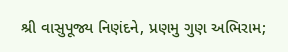શ્રી વાસુપૂજ્ય નિણંદને, પ્રણમુ ગુણ અભિરામ;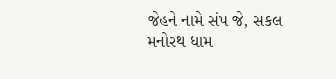જેહને નામે સંપ જે, સકલ મનોરથ ધામ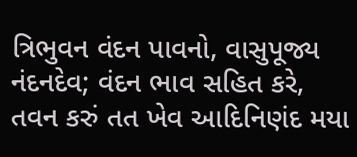ત્રિભુવન વંદન પાવનો, વાસુપૂજ્ય નંદનદેવ; વંદન ભાવ સહિત કરે, તવન કરું તત ખેવ આદિનિણંદ મયા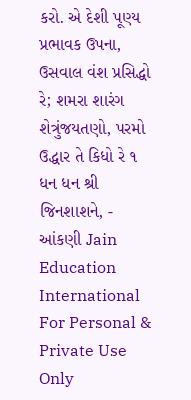કરો. એ દેશી પૂણ્ય પ્રભાવક ઉપના, ઉસવાલ વંશ પ્રસિદ્ધો રે; શમરા શારંગ શેત્રુંજયતણો, પરમો ઉદ્ધાર તે કિધો રે ૧ ધન ધન શ્રી જિનશાશને, - આંકણી Jain Education International For Personal & Private Use Only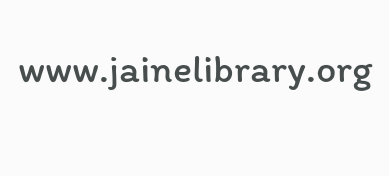www.jainelibrary.org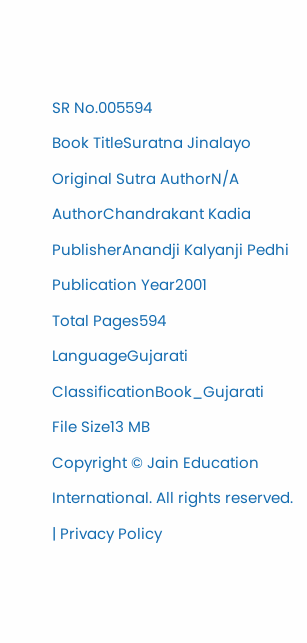SR No.005594
Book TitleSuratna Jinalayo
Original Sutra AuthorN/A
AuthorChandrakant Kadia
PublisherAnandji Kalyanji Pedhi
Publication Year2001
Total Pages594
LanguageGujarati
ClassificationBook_Gujarati
File Size13 MB
Copyright © Jain Education International. All rights reserved. | Privacy Policy